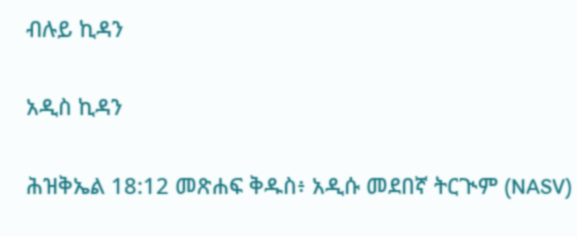ብሉይ ኪዳን

አዲስ ኪዳን

ሕዝቅኤል 18:12 መጽሐፍ ቅዱስ፥ አዲሱ መደበኛ ትርጒም (NASV)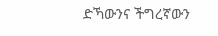ድኻውንና ችግረኛውን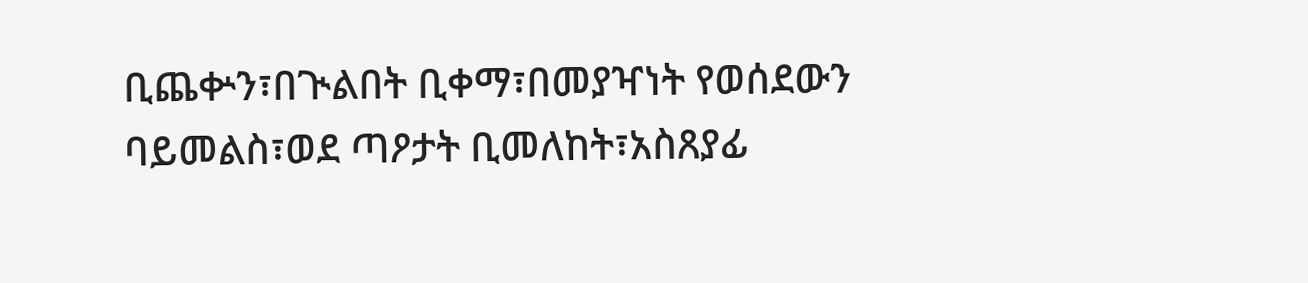ቢጨቍን፣በጒልበት ቢቀማ፣በመያዣነት የወሰደውን ባይመልስ፣ወደ ጣዖታት ቢመለከት፣አስጸያፊ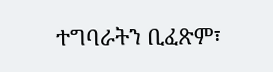ተግባራትን ቢፈጽም፣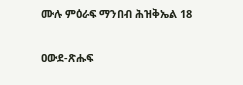ሙሉ ምዕራፍ ማንበብ ሕዝቅኤል 18

ዐውደ-ጽሑፍ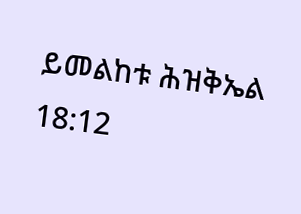ይመልከቱ ሕዝቅኤል 18:12